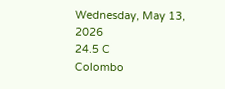Wednesday, May 13, 2026
24.5 C
Colombo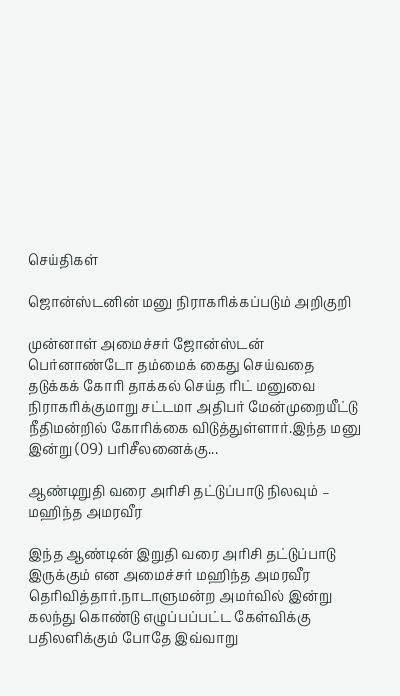செய்திகள்

ஜொன்ஸ்டனின் மனு நிராகரிக்கப்படும் அறிகுறி

முன்னாள் அமைச்சர் ஜோன்ஸ்டன் பெர்னாண்டோ தம்மைக் கைது செய்வதை தடுக்கக் கோரி தாக்கல் செய்த ரிட் மனுவை நிராகரிக்குமாறு சட்டமா அதிபர் மேன்முறையீட்டு நீதிமன்றில் கோரிக்கை விடுத்துள்ளார்.இந்த மனு இன்று (09) பரிசீலனைக்கு...

ஆண்டிறுதி வரை அரிசி தட்டுப்பாடு நிலவும் – மஹிந்த அமரவீர

இந்த ஆண்டின் இறுதி வரை அரிசி தட்டுப்பாடு இருக்கும் என அமைச்சர் மஹிந்த அமரவீர தெரிவித்தார்.நாடாளுமன்ற அமர்வில் இன்று கலந்து கொண்டு எழுப்பப்பட்ட கேள்விக்கு பதிலளிக்கும் போதே இவ்வாறு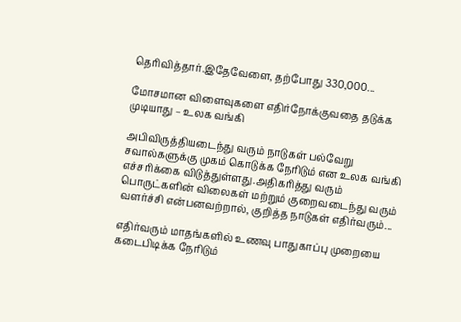தெரிவித்தார்.இதேவேளை, தற்போது 330,000...

மோசமான விளைவுகளை எதிர்நோக்குவதை தடுக்க முடியாது – உலக வங்கி

அபிவிருத்தியடைந்து வரும் நாடுகள் பல்வேறு சவால்களுக்கு முகம் கொடுக்க நேரிடும் என உலக வங்கி எச்சரிக்கை விடுத்துள்ளது.அதிகரித்து வரும் பொருட்களின் விலைகள் மற்றும் குறைவடைந்து வரும் வளர்ச்சி என்பனவற்றால், குறித்த நாடுகள் எதிர்வரும்...

எதிர்வரும் மாதங்களில் உணவு பாதுகாப்பு முறையை கடைபிடிக்க நேரிடும்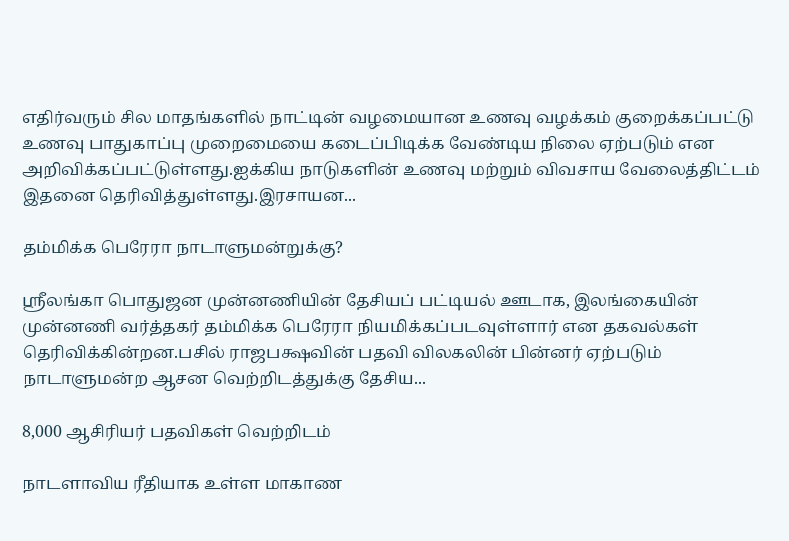எதிர்வரும் சில மாதங்களில் நாட்டின் வழமையான உணவு வழக்கம் குறைக்கப்பட்டு உணவு பாதுகாப்பு முறைமையை கடைப்பிடிக்க வேண்டிய நிலை ஏற்படும் என அறிவிக்கப்பட்டுள்ளது.ஐக்கிய நாடுகளின் உணவு மற்றும் விவசாய வேலைத்திட்டம் இதனை தெரிவித்துள்ளது.இரசாயன...

தம்மிக்க பெரேரா நாடாளுமன்றுக்கு?

ஸ்ரீலங்கா பொதுஜன முன்னணியின் தேசியப் பட்டியல் ஊடாக, இலங்கையின் முன்னணி வர்த்தகர் தம்மிக்க பெரேரா நியமிக்கப்படவுள்ளார் என தகவல்கள் தெரிவிக்கின்றன.பசில் ராஜபக்ஷவின் பதவி விலகலின் பின்னர் ஏற்படும் நாடாளுமன்ற ஆசன வெற்றிடத்துக்கு தேசிய...

8,000 ஆசிரியர் பதவிகள் வெற்றிடம்

நாடளாவிய ரீதியாக உள்ள மாகாண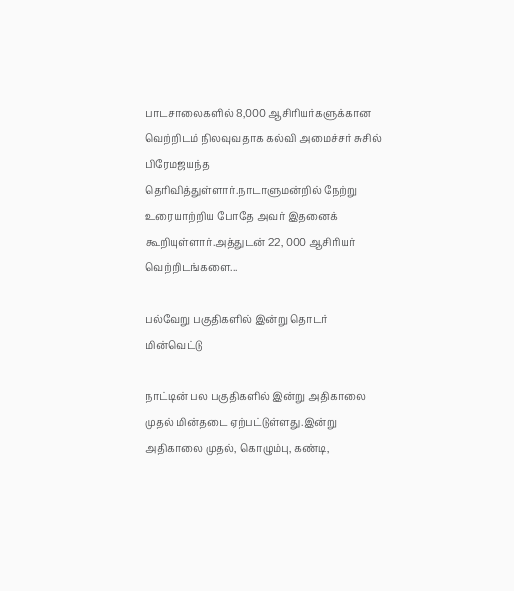பாடசாலைகளில் 8,000 ஆசிரியர்களுக்கான வெற்றிடம் நிலவுவதாக கல்வி அமைச்சர் சுசில் பிரேமஜயந்த தெரிவித்துள்ளார்.நாடாளுமன்றில் நேற்று உரையாற்றிய போதே அவர் இதனைக் கூறியுள்ளார்.அத்துடன் 22, 000 ஆசிரியர் வெற்றிடங்களை...

பல்வேறு பகுதிகளில் இன்று தொடர் மின்வெட்டு

நாட்டின் பல பகுதிகளில் இன்று அதிகாலை முதல் மின்தடை ஏற்பட்டுள்ளது.இன்று அதிகாலை முதல், கொழும்பு, கண்டி,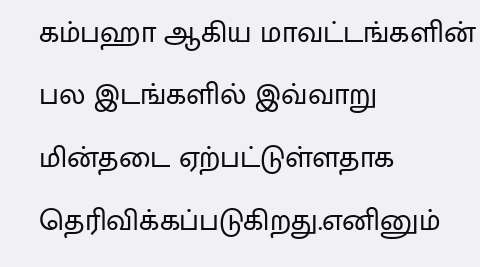கம்பஹா ஆகிய மாவட்டங்களின் பல இடங்களில் இவ்வாறு மின்தடை ஏற்பட்டுள்ளதாக தெரிவிக்கப்படுகிறது.எனினும்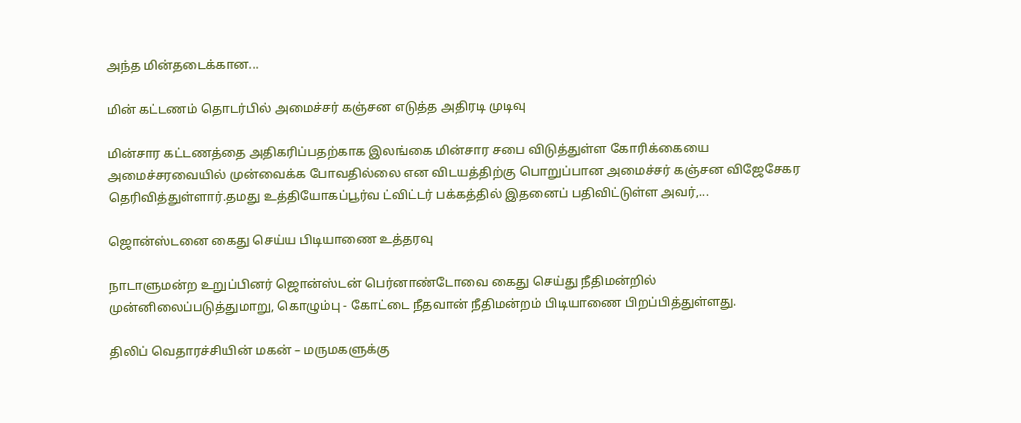அந்த மின்தடைக்கான...

மின் கட்டணம் தொடர்பில் அமைச்சர் கஞ்சன எடுத்த அதிரடி முடிவு

மின்சார கட்டணத்தை அதிகரிப்பதற்காக இலங்கை மின்சார சபை விடுத்துள்ள கோரிக்கையை அமைச்சரவையில் முன்வைக்க போவதில்லை என விடயத்திற்கு பொறுப்பான அமைச்சர் கஞ்சன விஜேசேகர தெரிவித்துள்ளார்.தமது உத்தியோகப்பூர்வ ட்விட்டர் பக்கத்தில் இதனைப் பதிவிட்டுள்ள அவர்,...

ஜொன்ஸ்டனை கைது செய்ய பிடியாணை உத்தரவு

நாடாளுமன்ற உறுப்பினர் ஜொன்ஸ்டன் பெர்னாண்டோவை கைது செய்து நீதிமன்றில் முன்னிலைப்படுத்துமாறு, கொழும்பு - கோட்டை நீதவான் நீதிமன்றம் பிடியாணை பிறப்பித்துள்ளது.

திலிப் வெதாரச்சியின் மகன் – மருமகளுக்கு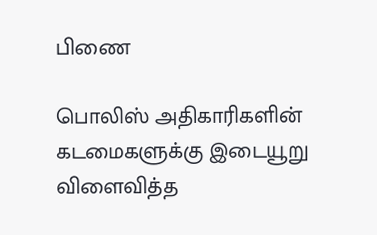பிணை

பொலிஸ் அதிகாரிகளின் கடமைகளுக்கு இடையூறு விளைவித்த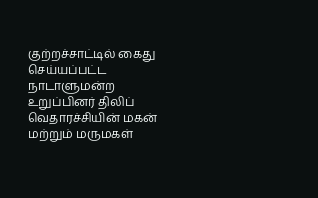குற்றச்சாட்டில் கைது செய்யப்பட்ட நாடாளுமன்ற உறுப்பினர் திலிப் வெதாரச்சியின் மகன் மற்றும் மருமகள்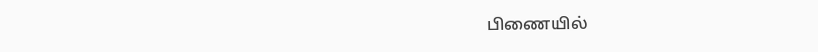பிணையில்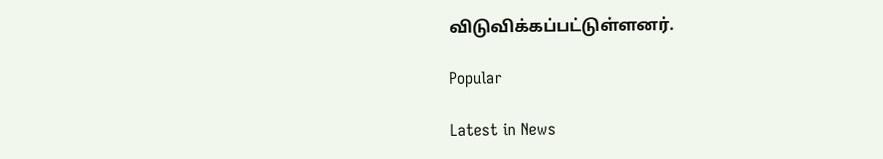விடுவிக்கப்பட்டுள்ளனர்.

Popular

Latest in News